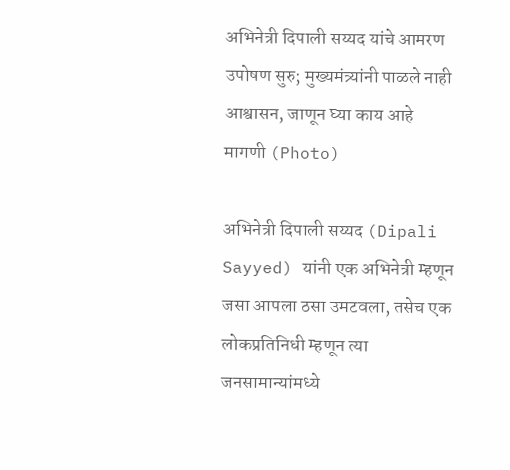अभिनेत्री दिपाली सय्यद यांचे आमरण उपोषण सुरु; मुख्यमंत्र्यांनी पाळले नाही आश्वासन, जाणून घ्या काय आहे मागणी (Photo)

अभिनेत्री दिपाली सय्यद (Dipali Sayyed) यांनी एक अभिनेत्री म्हणून जसा आपला ठसा उमटवला, तसेच एक लोकप्रतिनिधी म्हणून त्या जनसामान्यांमध्ये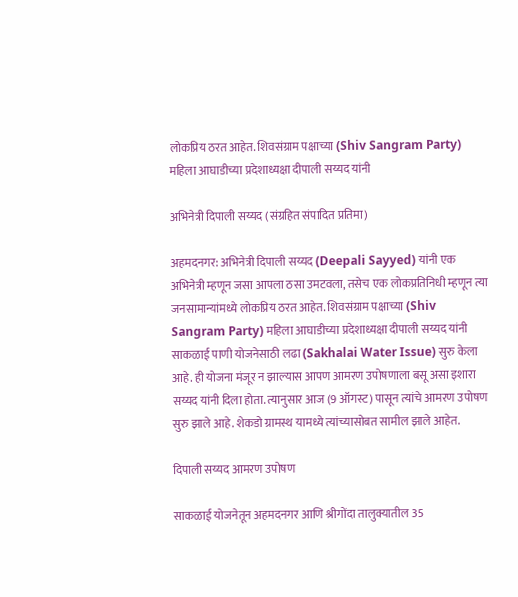लोकप्रिय ठरत आहेत. शिवसंग्राम पक्षाच्या (Shiv Sangram Party) महिला आघाडीच्या प्रदेशाध्यक्षा दीपाली सय्यद यांनी

अभिनेत्री दिपाली सय्यद (संग्रहित संपादित प्रतिमा)

अहमदनगर: अभिनेत्री दिपाली सय्यद (Deepali Sayyed) यांनी एक अभिनेत्री म्हणून जसा आपला ठसा उमटवला, तसेच एक लोकप्रतिनिधी म्हणून त्या जनसामान्यांमध्ये लोकप्रिय ठरत आहेत. शिवसंग्राम पक्षाच्या (Shiv Sangram Party) महिला आघाडीच्या प्रदेशाध्यक्षा दीपाली सय्यद यांनी साकळाई पाणी योजनेसाठी लढा (Sakhalai Water Issue) सुरु केला आहे. ही योजना मंजूर न झाल्यास आपण आमरण उपोषणाला बसू असा इशारा सय्यद यांनी दिला होता. त्यानुसार आज (9 ऑगस्ट) पासून त्यांचे आमरण उपोषण सुरु झाले आहे. शेकडो ग्रामस्थ यामध्ये त्यांच्यासोबत सामील झाले आहेत.

दिपाली सय्यद आमरण उपोषण

साकळाई योजनेतून अहमदनगर आणि श्रीगोंदा तालुक्यातील 35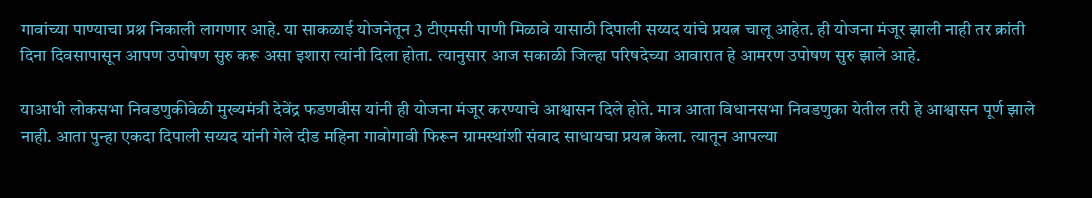गावांच्या पाण्याचा प्रश्न निकाली लागणार आहे. या साकळाई योजनेतून 3 टीएमसी पाणी मिळावे यासाठी दिपाली सय्यद यांचे प्रयत्न चालू आहेत. ही योजना मंजूर झाली नाही तर क्रांती दिना दिवसापासून आपण उपोषण सुरु करू असा इशारा त्यांनी दिला होता. त्यानुसार आज सकाळी जिल्हा परिषदेच्या आवारात हे आमरण उपोषण सुरु झाले आहे.

याआधी लोकसभा निवडणुकीवेळी मुख्यमंत्री देवेंद्र फडणवीस यांनी ही योजना मंजूर करण्याचे आश्वासन दिले होते. मात्र आता विधानसभा निवडणुका येतील तरी हे आश्वासन पूर्ण झाले नाही. आता पुन्हा एकदा दिपाली सय्यद यांनी गेले दीड महिना गावोगावी फिरून ग्रामस्थांशी संवाद साधायचा प्रयत्न केला. त्यातून आपल्या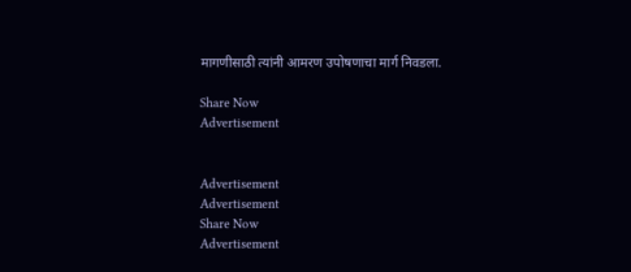मागणीसाठी त्यांनी आमरण उपोषणाचा मार्ग निवडला.

Share Now
Advertisement


Advertisement
Advertisement
Share Now
Advertisement